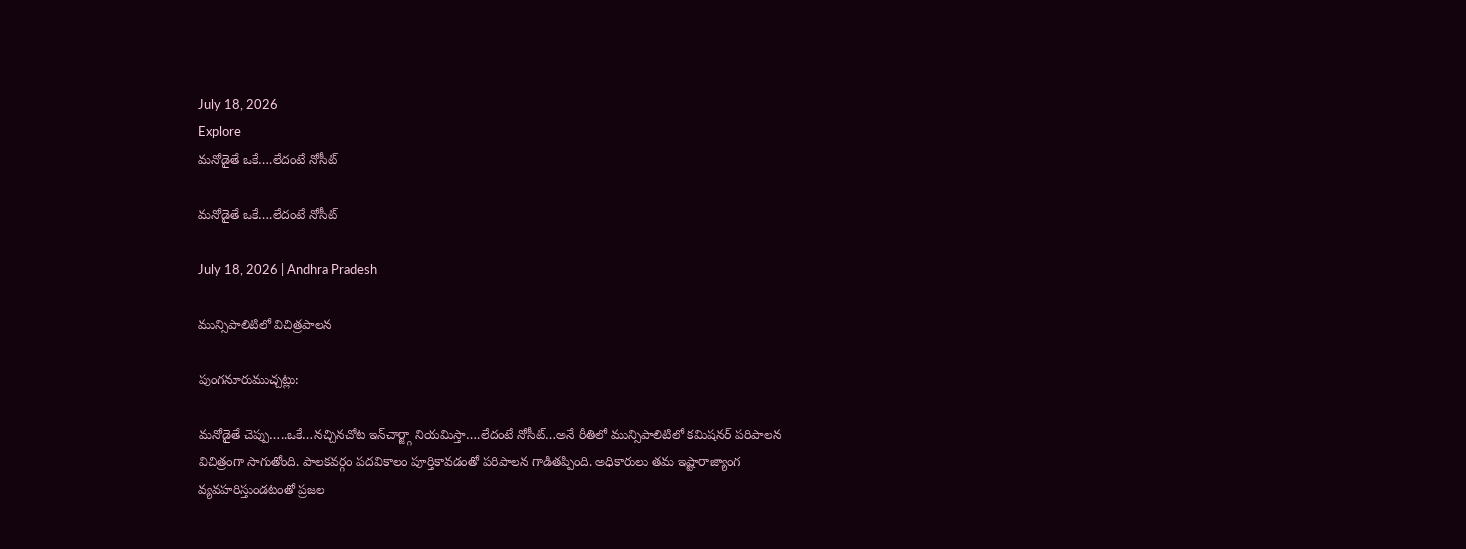July 18, 2026
Explore
మనోడైతే ఒకే….లేదంటే నోసీట్‌

మనోడైతే ఒకే….లేదంటే నోసీట్‌

July 18, 2026 | Andhra Pradesh

మున్సిపాలిటిలో విచిత్రపాలన

పుంగనూరుముచ్చట్లు:

మనోడైతే చెప్పు…..ఒకే…నచ్చినచోట ఇన్‌చార్జ్గా నియమిస్తా….లేదంటే నోసీట్‌…అనే రీతిలో మున్సిపాలిటిలో కమిషనర్‌ పరిపాలన విచిత్రంగా సాగుతోంది. పాలకవర్గం పదవికాలం పూర్తికావడంతో పరిపాలన గాడితప్పింది. అధికారులు తమ ఇష్టారాజ్యాంగ వ్యవహరిస్తుండటంతో ప్రజల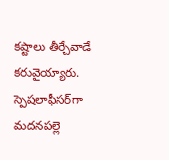కష్టాలు తీర్చేవాడే కరువైయ్యారు. స్పెషలాఫీసర్‌గా మదనపల్లె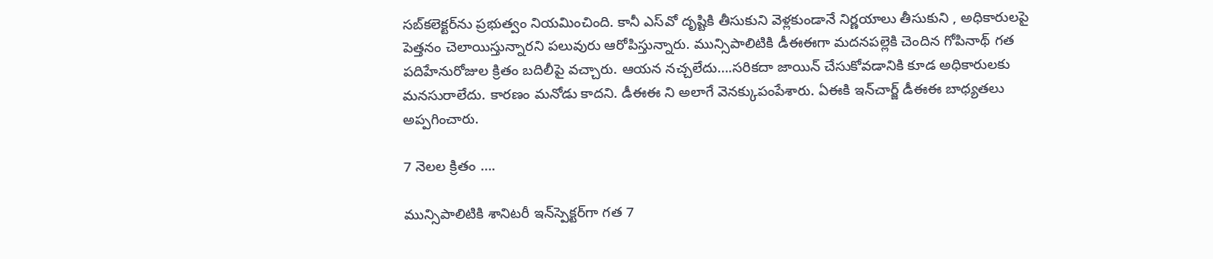సబ్‌కలెక్టర్‌ను ప్రభుత్వం నియమించింది. కానీ ఎస్‌వో దృష్టికి తీసుకుని వెళ్లకుండానే నిర్ణయాలు తీసుకుని , అధికారులపై పెత్తనం చెలాయిస్తున్నారని పలువురు ఆరోపిస్తున్నారు. మున్సిపాలిటికి డీఈఈగా మదనపల్లెకి చెందిన గోపినాథ్‌ గత పదిహేనురోజుల క్రితం బదిలీపై వచ్చారు. ఆయన నచ్చలేదు….సరికదా జాయిన్‌ చేసుకోవడానికి కూడ అధికారులకు మనసురాలేదు. కారణం మనోడు కాదని. డీఈఈ ని అలాగే వెనక్కుపంపేశారు. ఏఈకి ఇన్‌చార్జ్ డీఈఈ బాధ్యతలు అప్పగించారు.

7 నెలల క్రితం ….

మున్సిపాలిటికి శానిటరీ ఇన్‌స్పెక్టర్‌గా గత 7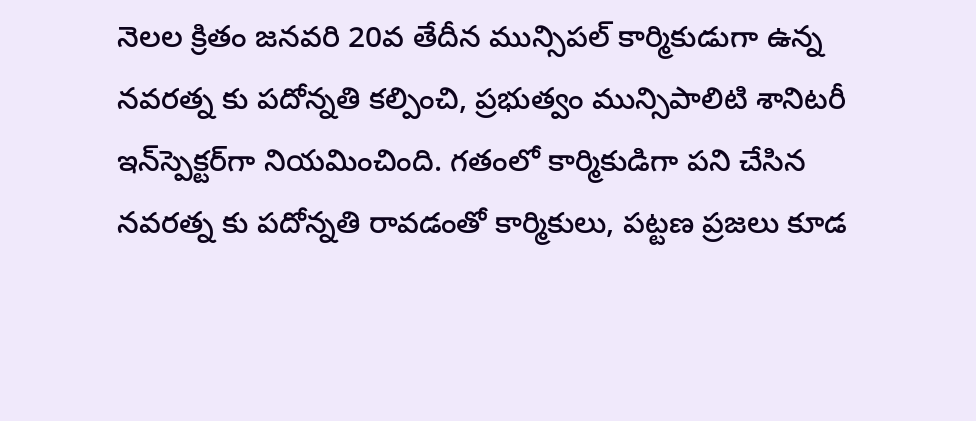నెలల క్రితం జనవరి 20వ తేదీన మున్సిపల్‌ కార్మికుడుగా ఉన్న నవరత్న కు పదోన్నతి కల్పించి, ప్రభుత్వం మున్సిపాలిటి శానిటరీ ఇన్‌స్పెక్టర్‌గా నియమించింది. గతంలో కార్మికుడిగా పని చేసిన నవరత్న కు పదోన్నతి రావడంతో కార్మికులు, పట్టణ ప్రజలు కూడ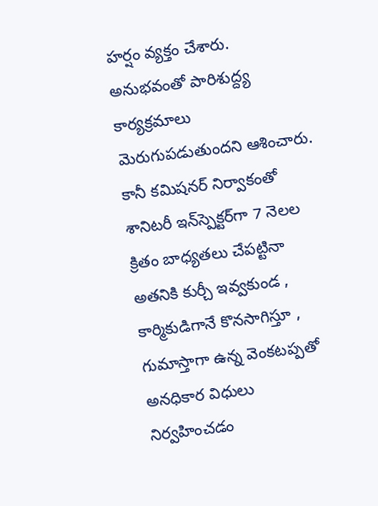హర్షం వ్యక్తం చేశారు. అనుభవంతో పారిశుద్ద్య కార్యక్రమాలు మెరుగుపడుతుందని ఆశించారు. కానీ కమిషనర్‌ నిర్వాకంతో శానిటరీ ఇన్‌స్పెక్టర్‌గా 7 నెలల క్రితం బాధ్యతలు చేపట్టినా అతనికి కుర్చీ ఇవ్వకుండ , కార్మికుడిగానే కొనసాగిస్తూ , గుమాస్తాగా ఉన్న వెంకటప్పతో అనధికార విధులు నిర్వహించడం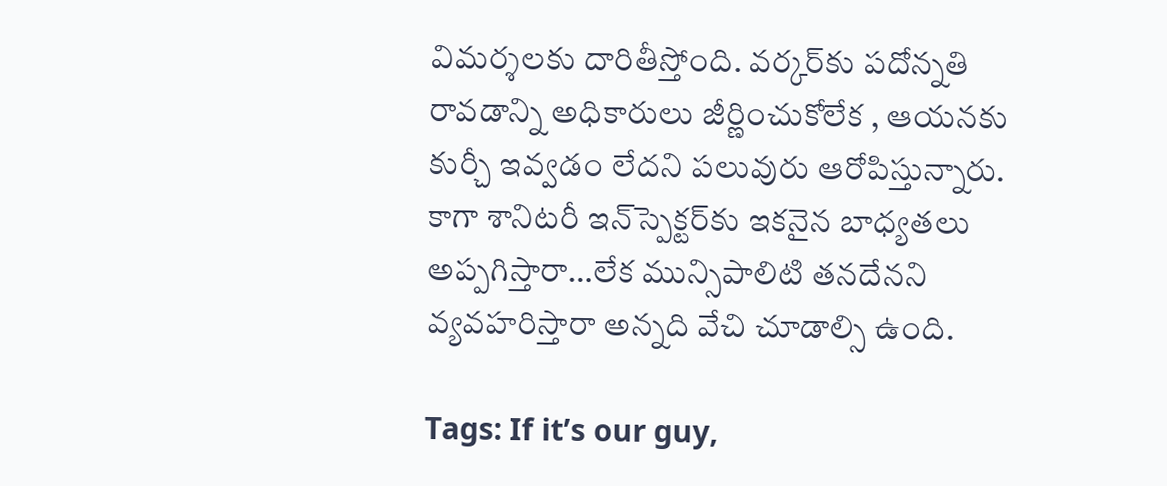విమర్శలకు దారితీస్తోంది. వర్కర్‌కు పదోన్నతి రావడాన్ని అధికారులు జీర్ణించుకోలేక , ఆయనకు కుర్చీ ఇవ్వడం లేదని పలువురు ఆరోపిస్తున్నారు. కాగా శానిటరీ ఇన్‌స్పెక్టర్‌కు ఇకనైన బాధ్యతలు అప్పగిస్తారా…లేక మున్సిపాలిటి తనదేనని వ్యవహరిస్తారా అన్నది వేచి చూడాల్సి ఉంది.

Tags: If it’s our guy,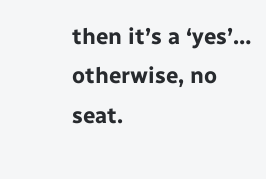then it’s a ‘yes’… otherwise, no seat.